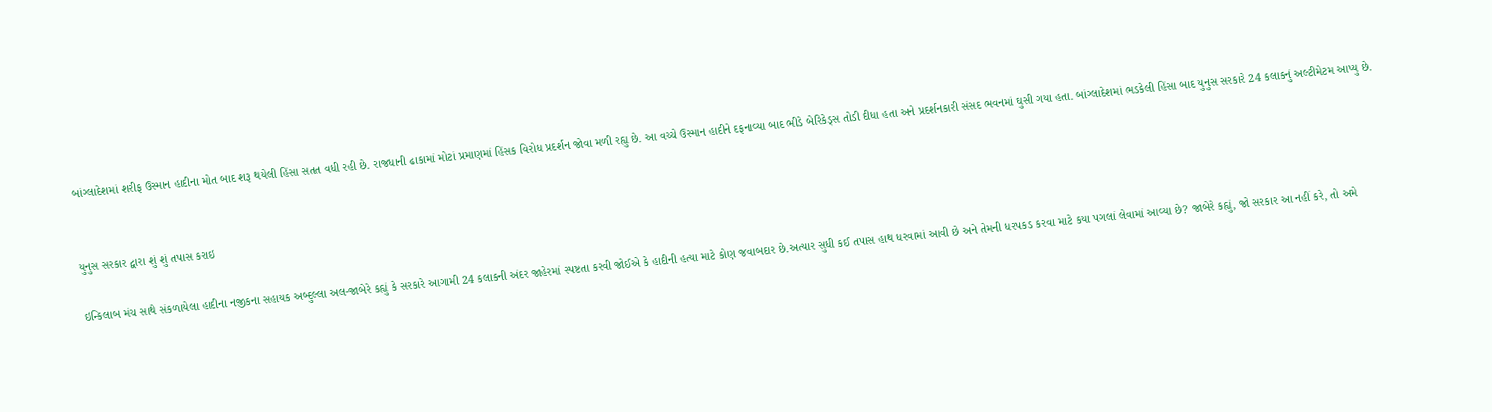બાંગ્લાદેશમાં શરીફ ઉસ્માન હાદીના મોત બાદ શરૂ થયેલી હિંસા સતત વધી રહી છે. રાજધાની ઢાકામાં મોટાં પ્રમાણમાં હિંસક વિરોધ પ્રદર્શન જોવા મળી રહ્યુ છે. આ વચ્ચે ઉસ્માન હાદીને દફનાવ્યા બાદ ભીડે બેરિકેડ્સ તોડી દીધા હતા અને પ્રદર્શનકારી સંસદ ભવનમાં ઘુસી ગયા હતા. બાંગ્લાદેશમાં ભડકેલી હિંસા બાદ યુનુસ સરકારે 24 કલાકનું અલ્ટીમેટમ આપ્યુ છે.


યુનુસ સરકાર દ્વારા શું શું તપાસ કરાઇ

ઇન્કિલાબ મંચ સાથે સંકળાયેલા હાદીના નજીકના સહાયક અબ્દુલ્લા અલ-જાબેરે કહ્યું કે સરકારે આગામી 24 કલાકની અંદર જાહેરમાં સ્પષ્ટતા કરવી જોઈએ કે હાદીની હત્યા માટે કોણ જવાબદાર છે.અત્યાર સુધી કઈ તપાસ હાથ ધરવામાં આવી છે અને તેમની ધરપકડ કરવા માટે કયા પગલાં લેવામાં આવ્યા છે? જાબેરે કહ્યું, જો સરકાર આ નહીં કરે, તો અમે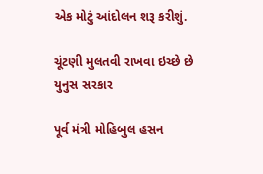એક મોટું આંદોલન શરૂ કરીશું.

ચૂંટણી મુલતવી રાખવા ઇચ્છે છે યુનુસ સરકાર

પૂર્વ મંત્રી મોહિબુલ હસન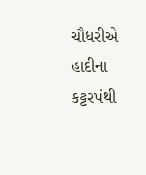ચૌધરીએ હાદીના કટ્ટરપંથી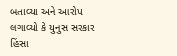બતાવ્યા અને આરોપ લગાવ્યો કે યુનુસ સરકાર હિંસા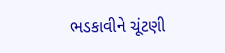ભડકાવીને ચૂંટણી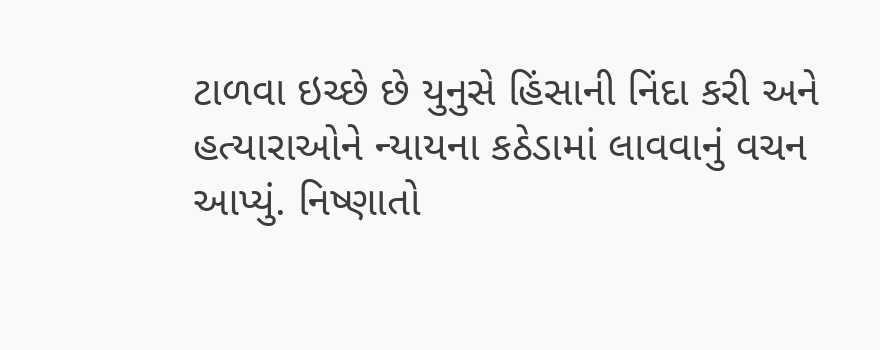ટાળવા ઇચ્છે છે યુનુસે હિંસાની નિંદા કરી અને હત્યારાઓને ન્યાયના કઠેડામાં લાવવાનું વચન આપ્યું. નિષ્ણાતો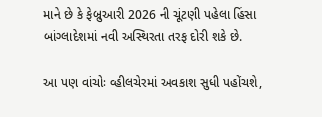માને છે કે ફેબ્રુઆરી 2026 ની ચૂંટણી પહેલા હિંસા બાંગ્લાદેશમાં નવી અસ્થિરતા તરફ દોરી શકે છે.

આ પણ વાંચોઃ વ્હીલચેરમાં અવકાશ સુધી પહોંચશે,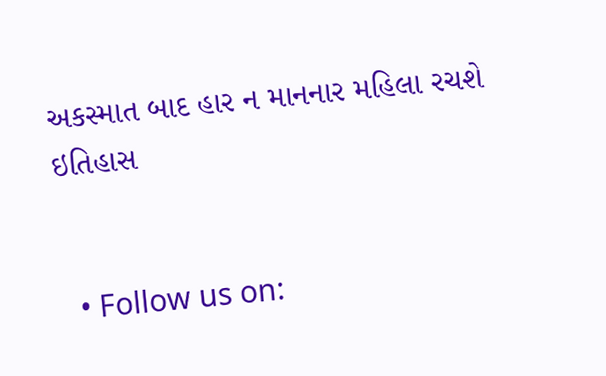અકસ્માત બાદ હાર ન માનનાર મહિલા રચશે ઇતિહાસ


  • Follow us on: